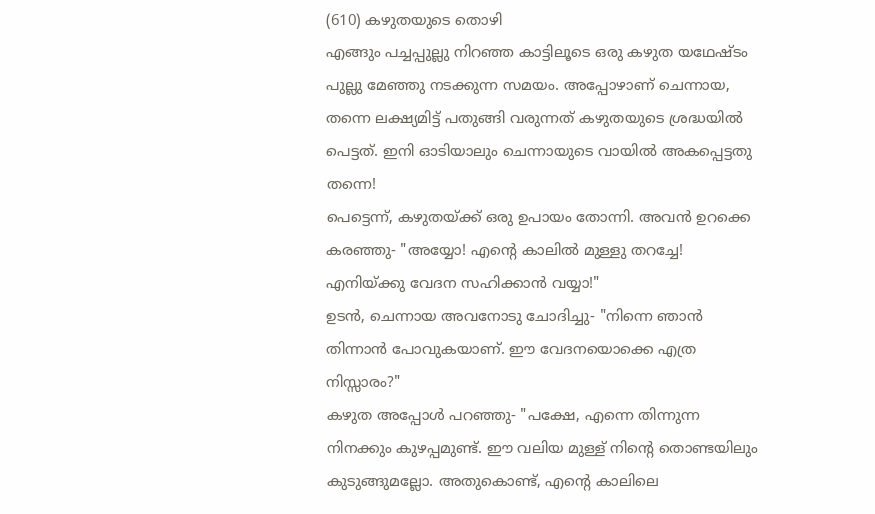(610) കഴുതയുടെ തൊഴി
എങ്ങും പച്ചപ്പുല്ലു നിറഞ്ഞ കാട്ടിലൂടെ ഒരു കഴുത യഥേഷ്ടം പുല്ലു മേഞ്ഞു നടക്കുന്ന സമയം. അപ്പോഴാണ് ചെന്നായ, തന്നെ ലക്ഷ്യമിട്ട് പതുങ്ങി വരുന്നത് കഴുതയുടെ ശ്രദ്ധയിൽ പെട്ടത്. ഇനി ഓടിയാലും ചെന്നായുടെ വായിൽ അകപ്പെട്ടതു തന്നെ!
പെട്ടെന്ന്, കഴുതയ്ക്ക് ഒരു ഉപായം തോന്നി. അവൻ ഉറക്കെ കരഞ്ഞു- "അയ്യോ! എന്റെ കാലിൽ മുള്ളു തറച്ചേ! എനിയ്ക്കു വേദന സഹിക്കാൻ വയ്യാ!"
ഉടൻ, ചെന്നായ അവനോടു ചോദിച്ചു- "നിന്നെ ഞാൻ തിന്നാൻ പോവുകയാണ്. ഈ വേദനയൊക്കെ എത്ര നിസ്സാരം?"
കഴുത അപ്പോൾ പറഞ്ഞു- "പക്ഷേ, എന്നെ തിന്നുന്ന നിനക്കും കുഴപ്പമുണ്ട്. ഈ വലിയ മുള്ള് നിന്റെ തൊണ്ടയിലും കുടുങ്ങുമല്ലോ. അതുകൊണ്ട്, എന്റെ കാലിലെ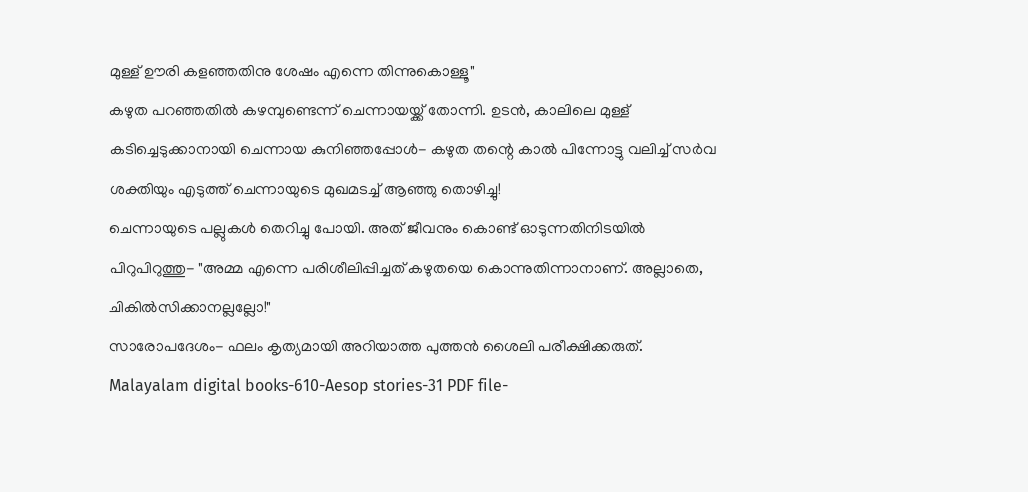മുള്ള് ഊരി കളഞ്ഞതിനു ശേഷം എന്നെ തിന്നുകൊള്ളൂ"
കഴുത പറഞ്ഞതിൽ കഴമ്പുണ്ടെന്ന് ചെന്നായയ്ക്ക് തോന്നി. ഉടൻ, കാലിലെ മുള്ള് കടിച്ചെടുക്കാനായി ചെന്നായ കുനിഞ്ഞപ്പോൾ- കഴുത തന്റെ കാൽ പിന്നോട്ടു വലിച്ച് സർവ ശക്തിയും എടുത്ത് ചെന്നായുടെ മുഖമടച്ച് ആഞ്ഞു തൊഴിച്ചു!
ചെന്നായുടെ പല്ലുകൾ തെറിച്ചു പോയി. അത് ജീവനും കൊണ്ട് ഓടുന്നതിനിടയിൽ പിറുപിറുത്തു- "അമ്മ എന്നെ പരിശീലിപ്പിച്ചത് കഴുതയെ കൊന്നുതിന്നാനാണ്. അല്ലാതെ, ചികിൽസിക്കാനല്ലല്ലോ!"
സാരോപദേശം- ഫലം കൃത്യമായി അറിയാത്ത പുത്തൻ ശൈലി പരീക്ഷിക്കരുത്.
Malayalam digital books-610-Aesop stories-31 PDF file-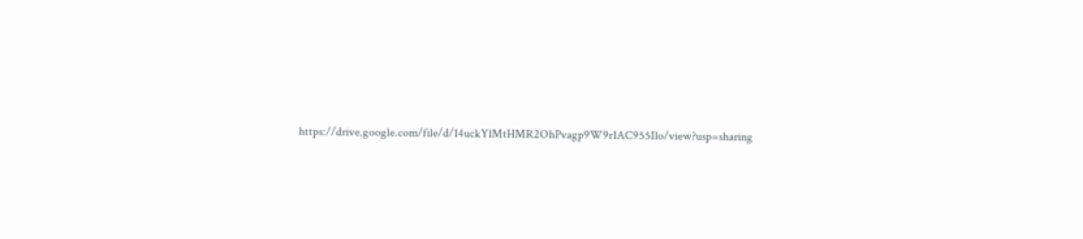https://drive.google.com/file/d/14uckYlMtHMR2OhPvagp9W9r1AC955Ilo/view?usp=sharing